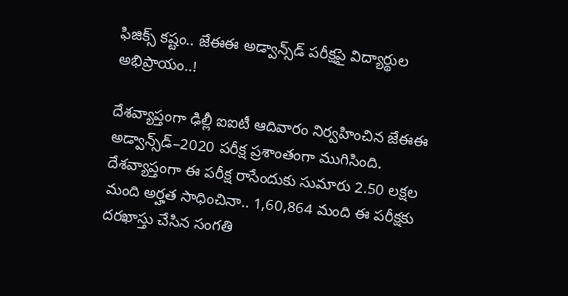ఫిజిక్స్‌ కష్టం.. జేఈఈ అడ్వాన్స్‌డ్‌ పరీక్షపై విద్యార్థుల అభిప్రాయం..!

దేశవ్యాప్తంగా ఢిల్లీ ఐఐటీ ఆదివారం నిర్వహించిన జేఈఈ అడ్వాన్స్‌డ్‌–2020 పరీక్ష ప్రశాంతంగా ముగిసింది. దేశవ్యాప్తంగా ఈ పరీక్ష రాసేందుకు సుమారు 2.50 లక్షల మంది అర్హత సాధించినా.. 1,60,864 మంది ఈ పరీక్షకు దరఖాస్తు చేసిన సంగతి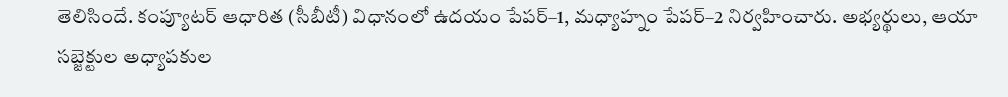తెలిసిందే. కంప్యూటర్‌ ఆధారిత (సీబీటీ) విధానంలో ఉదయం పేపర్‌–1, మధ్యాహ్నం పేపర్‌–2 నిర్వహించారు. అభ్యర్థులు, ఆయా సబ్జెక్టుల అధ్యాపకుల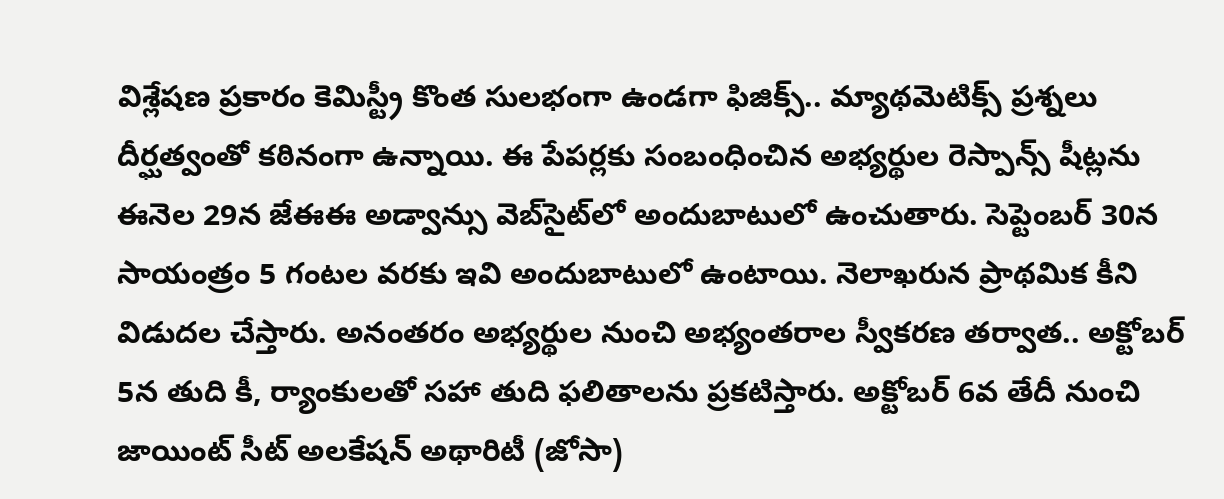విశ్లేషణ ప్రకారం కెమిస్ట్రీ కొంత సులభంగా ఉండగా ఫిజిక్స్.. మ్యాథమెటిక్స్‌ ప్రశ్నలు దీర్ఘత్వంతో కఠినంగా ఉన్నాయి. ఈ పేపర్లకు సంబంధించిన అభ్యర్థుల రెస్పాన్స్‌ షీట్లను ఈనెల 29న జేఈఈ అడ్వాన్సు వెబ్‌సైట్‌లో అందుబాటులో ఉంచుతారు. సెప్టెంబర్‌ 30న సాయంత్రం 5 గంటల వరకు ఇవి అందుబాటులో ఉంటాయి. నెలాఖరున ప్రాథమిక కీని విడుదల చేస్తారు. అనంతరం అభ్యర్థుల నుంచి అభ్యంతరాల స్వీకరణ తర్వాత.. అక్టోబర్‌ 5న తుది కీ, ర్యాంకులతో సహా తుది ఫలితాలను ప్రకటిస్తారు. అక్టోబర్‌ 6వ తేదీ నుంచి జాయింట్‌ సీట్‌ అలకేషన్‌ అథారిటీ (జోసా)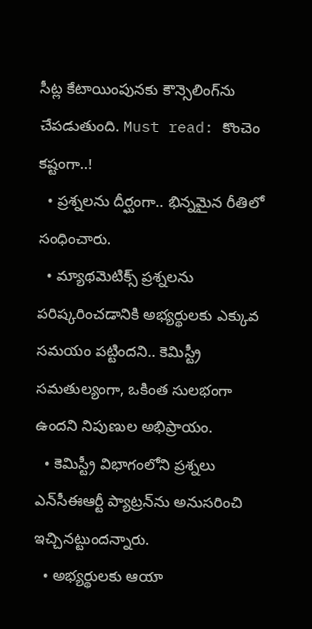సీట్ల కేటాయింపునకు కౌన్సెలింగ్‌ను చేపడుతుంది. Must read: కొంచెం కష్టంగా..!
  • ప్రశ్నలను దీర్ఘంగా.. భిన్నమైన రీతిలో సంధించారు.
  • మ్యాథమెటిక్స్‌ ప్రశ్నలను పరిష్కరించడానికి అభ్యర్థులకు ఎక్కువ సమయం పట్టిందని.. కెమిస్ట్రీ సమతుల్యంగా, ఒకింత సులభంగా ఉందని నిపుణుల అభిప్రాయం.
  • కెమిస్ట్రీ విభాగంలోని ప్రశ్నలు ఎన్‌సీఈఆర్టీ ప్యాట్రన్‌ను అనుసరించి ఇచ్చినట్టుందన్నారు.
  • అభ్యర్థులకు ఆయా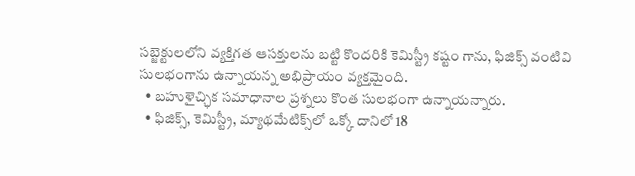సబ్జెక్టులలోని వ్యక్తిగత ఆసక్తులను బట్టి కొందరికి కెమిస్ట్రీ కష్టం గాను, ఫిజిక్స్‌ వంటివి సులభంగాను ఉన్నాయన్న అభిప్రాయం వ్యక్తమైంది.
  • బహుళైచ్ఛిక సమాధానాల ప్రశ్నలు కొంత సులభంగా ఉన్నాయన్నారు.
  • ఫిజిక్స్, కెమిస్ట్రీ, మ్యాథమేటిక్స్‌లో ఒక్కో దానిలో 18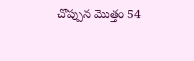చొప్పున మొత్తం 54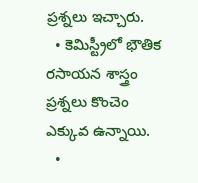ప్రశ్నలు ఇచ్చారు.
  • కెమిస్ట్రీలో భౌతిక రసాయన శాస్త్రం ప్రశ్నలు కొంచెం ఎక్కువ ఉన్నాయి.
  •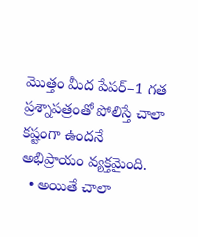మొత్తం మీద పేపర్‌–1 గత ప్రశ్నాపత్రంతో పోలిస్తే చాలా కష్టంగా ఉందనే అభిప్రాయం వ్యక్తమైంది.
  • అయితే చాలా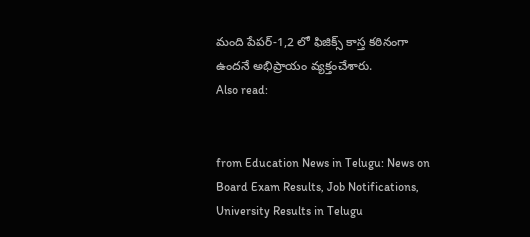మంది పేపర్‌-1,2 లో ఫిజిక్స్‌ కాస్త కఠినంగా ఉందనే అభిప్రాయం వ్యక్తంచేశారు.
Also read:


from Education News in Telugu: News on Board Exam Results, Job Notifications, University Results in Telugu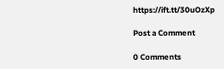https://ift.tt/30uOzXp

Post a Comment

0 Comments